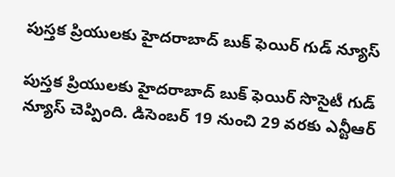పుస్తక ప్రియులకు హైదరాబాద్ బుక్ ఫెయిర్ గుడ్ న్యూస్

పుస్తక ప్రియులకు హైదరాబాద్ బుక్ ఫెయిర్ సొసైటీ గుడ్‌ న్యూస్ చెప్పింది. డిసెంబర్ 19 నుంచి 29 వరకు ఎన్టీఆర్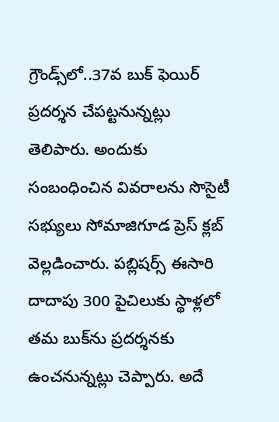గ్రౌండ్స్‌లో..37వ బుక్ ఫెయిర్ ప్రదర్శన చేపట్టనున్నట్లు తెలిపారు. అందుకు సంబంధించిన వివరాలను సొసైటీ సభ్యులు సోమాజిగూడ ప్రెస్‌ క్లబ్‌ వెల్లడించారు. పబ్లిషర్స్‌ ఈసారి దాదాపు 300 పైచిలుకు స్థాళ్లలో తమ బుక్‌ను ప్రదర్శనకు ఉంచనున్నట్లు చెప్పారు. అదే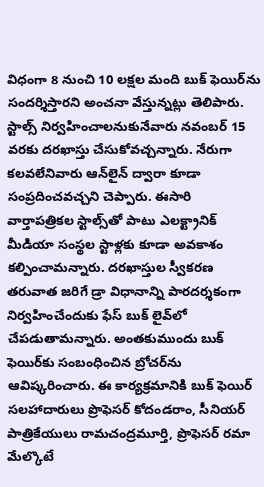విధంగా 8 నుంచి 10 లక్షల మంది బుక్‌ ఫెయిర్‌ను సందర్శిస్తారని అంచనా వేస్తున్నట్లు తెలిపారు. స్టాల్స్ నిర్వహించాలనుకునేవారు నవంబర్ 15 వరకు దరఖాస్తు చేసుకోవచ్చన్నారు. నేరుగా కలవలేనివారు ఆన్‌లైన్ ద్వారా కూడా సంప్రదించవచ్చని చెప్పారు. ఈసారి వార్తాపత్రికల స్టాల్స్‌తో పాటు ఎలక్ట్రానిక్ మీడియా సంస్థల స్టాళ్లకు కూడా అవకాశం కల్పించామన్నారు. దరఖాస్తుల స్వీకరణ తరువాత జరిగే డ్రా విధానాన్ని పారదర్శకంగా నిర్వహించేందుకు ఫేస్‌ బుక్ లైవ్‌లో చేపడుతామన్నారు. అంతకుముందు బుక్ ఫెయిర్‌కు సంబంధించిన బ్రోచర్‌ను ఆవిష్కరించారు. ఈ కార్యక్రమానికి బుక్ ఫెయిర్ సలహాదారులు ప్రొఫెసర్ కోదండరాం, సీనియర్ పాత్రికేయులు రామచంద్రమూర్తి, ప్రొఫెసర్ రమా మేల్కొటే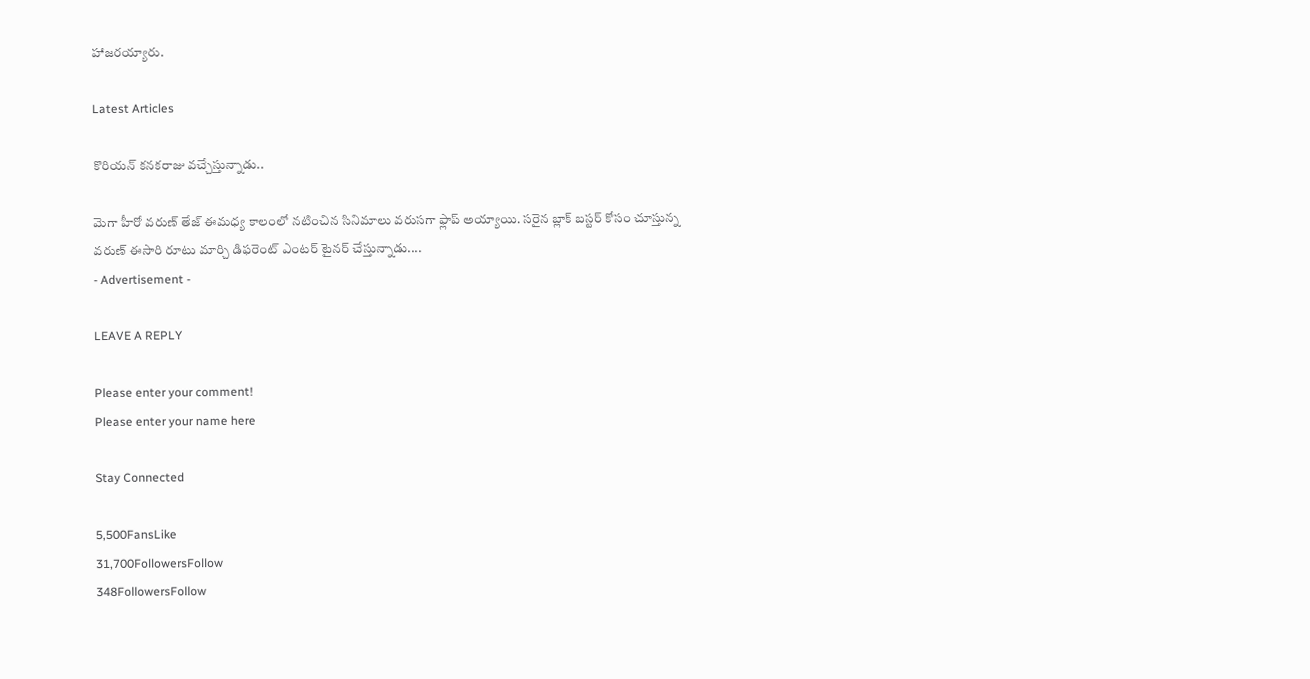హాజరయ్యారు.

Latest Articles

కొరియన్ కనకరాజు వచ్చేస్తున్నాడు..

మెగా హీరో వరుణ్ తేజ్ ఈమధ్య కాలంలో నటించిన సినిమాలు వరుసగా ఫ్లాప్ అయ్యాయి. సరైన బ్లాక్ బస్టర్ కోసం చూస్తున్న వరుణ్ ఈసారి రూటు మార్చి డిఫరెంట్ ఎంటర్ టైనర్ చేస్తున్నాడు....
- Advertisement -

LEAVE A REPLY

Please enter your comment!
Please enter your name here

Stay Connected

5,500FansLike
31,700FollowersFollow
348FollowersFollow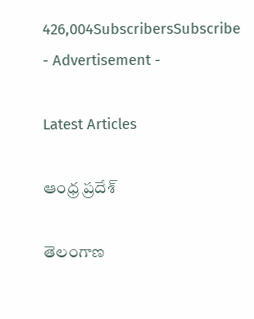426,004SubscribersSubscribe
- Advertisement -

Latest Articles

ఆంధ్ర ప్రదేశ్

తెలంగాణ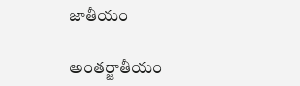జాతీయం

అంతర్జాతీయం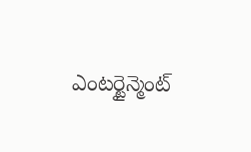ఎంటర్టైన్మెంట్